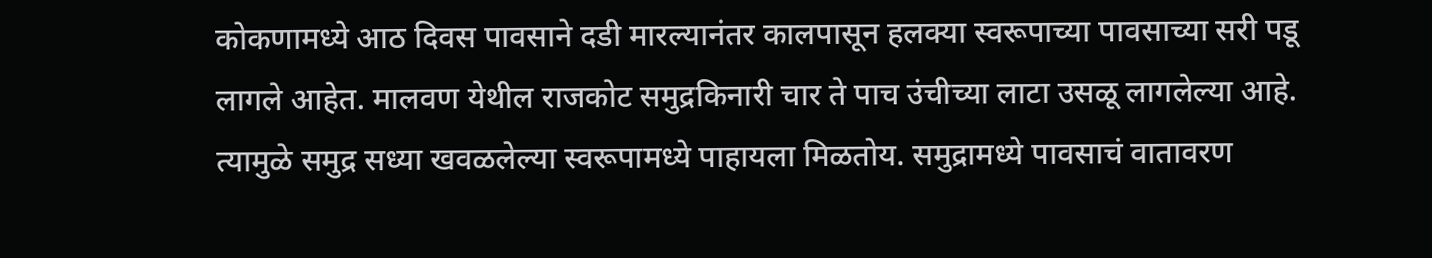कोकणामध्ये आठ दिवस पावसाने दडी मारल्यानंतर कालपासून हलक्या स्वरूपाच्या पावसाच्या सरी पडू लागले आहेत. मालवण येथील राजकोट समुद्रकिनारी चार ते पाच उंचीच्या लाटा उसळू लागलेल्या आहे. त्यामुळे समुद्र सध्या खवळलेल्या स्वरूपामध्ये पाहायला मिळतोय. समुद्रामध्ये पावसाचं वातावरण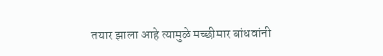तयार झाला आहे त्यामुळे मच्छीमार बांधवांनी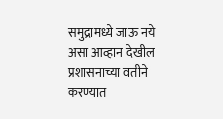समुद्रामध्ये जाऊ नये असा आव्हान देखील प्रशासनाच्या वतीने करण्यात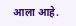आला आहे.